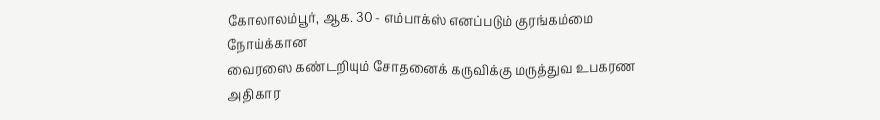கோலாலம்பூர், ஆக. 30 - எம்பாக்ஸ் எனப்படும் குரங்கம்மை நோய்க்கான
வைரஸை கண்டறியும் சோதனைக் கருவிக்கு மருத்துவ உபகரண அதிகார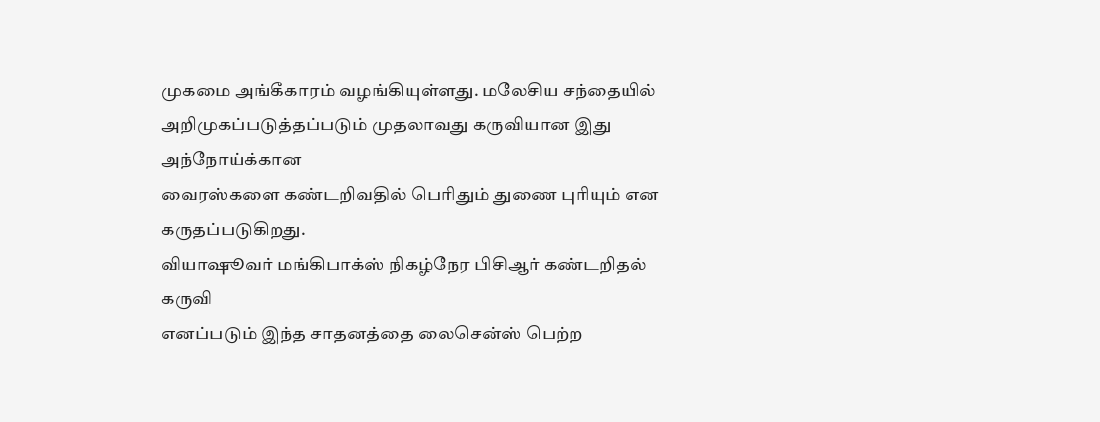முகமை அங்கீகாரம் வழங்கியுள்ளது. மலேசிய சந்தையில்
அறிமுகப்படுத்தப்படும் முதலாவது கருவியான இது அந்நோய்க்கான
வைரஸ்களை கண்டறிவதில் பெரிதும் துணை புரியும் என
கருதப்படுகிறது.
வியாஷூவர் மங்கிபாக்ஸ் நிகழ்நேர பிசிஆர் கண்டறிதல் கருவி
எனப்படும் இந்த சாதனத்தை லைசென்ஸ் பெற்ற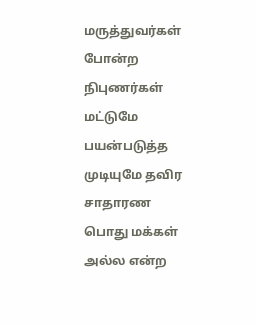மருத்துவர்கள் போன்ற
நிபுணர்கள் மட்டுமே பயன்படுத்த முடியுமே தவிர சாதாரண பொது மக்கள்
அல்ல என்ற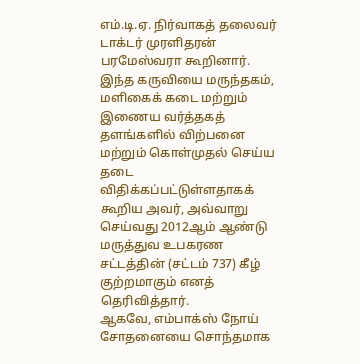எம்.டி.ஏ. நிர்வாகத் தலைவர் டாக்டர் முரளிதரன்
பரமேஸ்வரா கூறினார்.
இந்த கருவியை மருந்தகம், மளிகைக் கடை மற்றும் இணைய வர்த்தகத்
தளங்களில் விற்பனை மற்றும் கொள்முதல் செய்ய தடை
விதிக்கப்பட்டுள்ளதாகக் கூறிய அவர், அவ்வாறு செய்வது 2012ஆம் ஆண்டு
மருத்துவ உபகரண சட்டத்தின் (சட்டம் 737) கீழ் குற்றமாகும் எனத்
தெரிவித்தார்.
ஆகவே, எம்பாக்ஸ் நோய் சோதனையை சொந்தமாக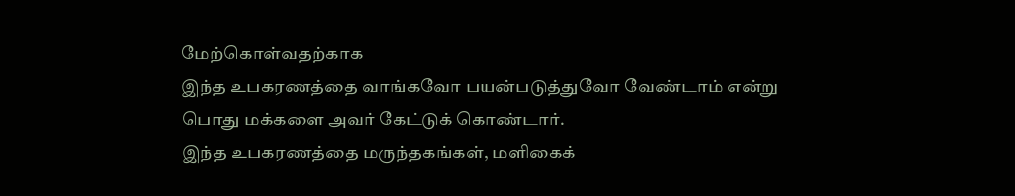மேற்கொள்வதற்காக
இந்த உபகரணத்தை வாங்கவோ பயன்படுத்துவோ வேண்டாம் என்று
பொது மக்களை அவர் கேட்டுக் கொண்டார்.
இந்த உபகரணத்தை மருந்தகங்கள், மளிகைக்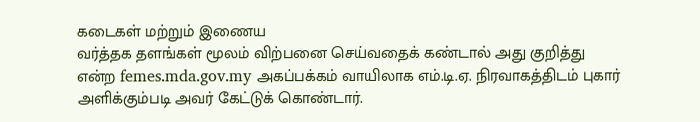கடைகள் மற்றும் இணைய
வர்த்தக தளங்கள் மூலம் விற்பனை செய்வதைக் கண்டால் அது குறித்து
என்ற femes.mda.gov.my அகப்பக்கம் வாயிலாக எம்.டி.ஏ. நிரவாகத்திடம் புகார்
அளிக்கும்படி அவர் கேட்டுக் கொண்டார்.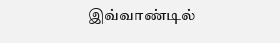இவ்வாண்டில்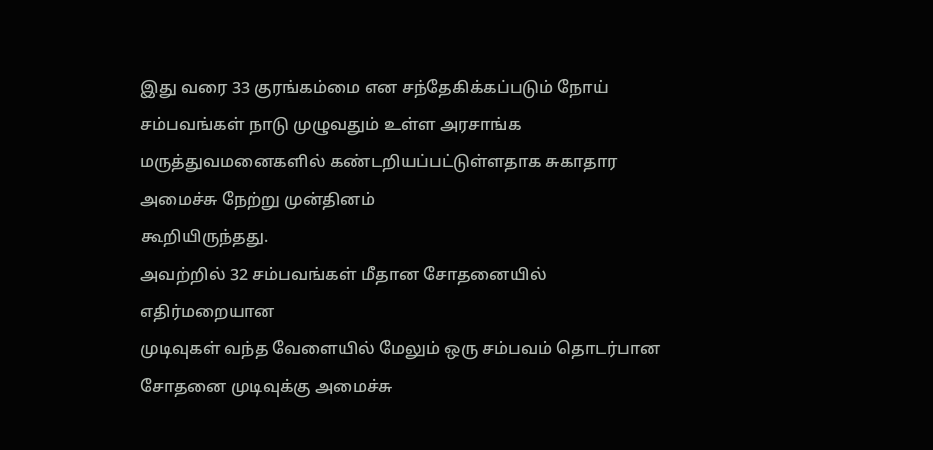இது வரை 33 குரங்கம்மை என சந்தேகிக்கப்படும் நோய்
சம்பவங்கள் நாடு முழுவதும் உள்ள அரசாங்க மருத்துவமனைகளில் கண்டறியப்பட்டுள்ளதாக சுகாதார அமைச்சு நேற்று முன்தினம்
கூறியிருந்தது.
அவற்றில் 32 சம்பவங்கள் மீதான சோதனையில் எதிர்மறையான
முடிவுகள் வந்த வேளையில் மேலும் ஒரு சம்பவம் தொடர்பான
சோதனை முடிவுக்கு அமைச்சு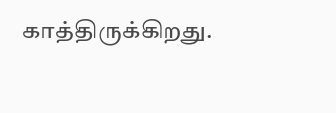காத்திருக்கிறது.